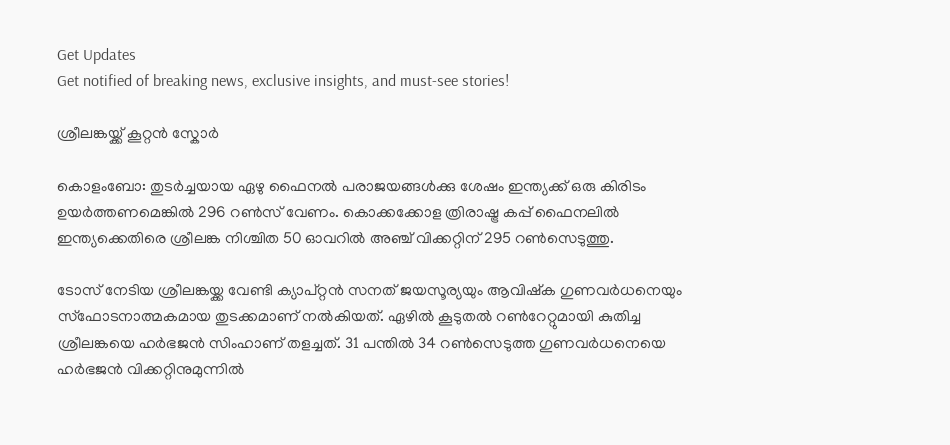Get Updates
Get notified of breaking news, exclusive insights, and must-see stories!

ശ്രീലങ്കയ്ക്ക് കൂറ്റന്‍ സ്കോര്‍

കൊളംബോ: തുടര്‍ച്ചയായ ഏഴു ഫൈനല്‍ പരാജയങ്ങള്‍ക്കു ശേഷം ഇന്ത്യക്ക് ഒരു കിരിടം ഉയര്‍ത്തണമെങ്കില്‍ 296 റണ്‍സ് വേണം. കൊക്കക്കോള ത്രിരാഷ്ട്ര കപ്പ് ഫൈനലില്‍ ഇന്ത്യക്കെതിരെ ശ്രീലങ്ക നിശ്ചിത 50 ഓവറില്‍ അഞ്ച് വിക്കറ്റിന് 295 റണ്‍സെടുത്തു.

ടോസ് നേടിയ ശ്രീലങ്കയ്ക്ക വേണ്ടി ക്യാപ്റ്റന്‍ സനത് ജയസൂര്യയും ആവിഷ്ക ഗുണവര്‍ധനെയും സ്ഫോടനാത്മകമായ തുടക്കമാണ് നല്‍കിയത്. ഏഴില്‍ കൂടുതല്‍ റണ്‍റേറ്റുമായി കുതിച്ച ശ്രീലങ്കയെ ഹര്‍ഭജന്‍ സിംഹാണ് തളച്ചത്. 31 പന്തില്‍ 34 റണ്‍സെടുത്ത ഗുണവര്‍ധനെയെ ഹര്‍ഭജന്‍ വിക്കറ്റിനുമുന്നില്‍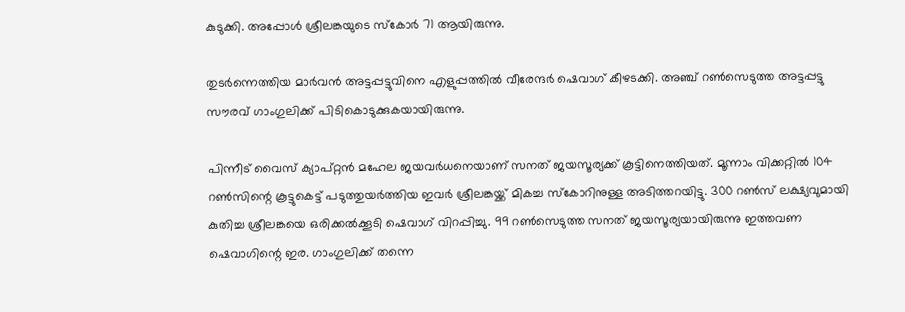കുടുക്കി. അപ്പോള്‍ ശ്രീലങ്കയുടെ സ്കോര്‍ 71 ആയിരുന്നു.

തുടര്‍ന്നെത്തിയ മാര്‍വന്‍ അട്ടപ്പട്ടുവിനെ എളുപ്പത്തില്‍ വീരേന്ദര്‍ ഷെവാഗ് കീഴടക്കി. അഞ്ച് റണ്‍സെടുത്ത അട്ടപ്പട്ടു സൗരവ് ഗാംഗുലിക്ക് പിടികൊടുക്കുകയായിരുന്നു.

പിന്നീട് വൈസ് ക്യാപ്റ്റന്‍ മഹേല ജയവര്‍ധനെയാണ് സനത് ജയസൂര്യക്ക് കൂട്ടിനെത്തിയത്. മൂന്നാം വിക്കറ്റില്‍ 104 റണ്‍സിന്റെ കൂട്ടുകെട്ട് പടുത്തുയര്‍ത്തിയ ഇവര്‍ ശ്രീലങ്കയ്ക്ക് മികച്ച സ്കോറിനുള്ള അടിത്തറയിട്ടു. 300 റണ്‍സ് ലക്ഷ്യവുമായി കുതിച്ച ശ്രീലങ്കയെ ഒരിക്കല്‍ക്കൂടി ഷെവാഗ് വിറപ്പിച്ചു. 99 റണ്‍സെടുത്ത സനത് ജയസൂര്യയായിരുന്നു ഇത്തവണ ഷെവാഗിന്റെ ഇര. ഗാംഗുലിക്ക് തന്നെ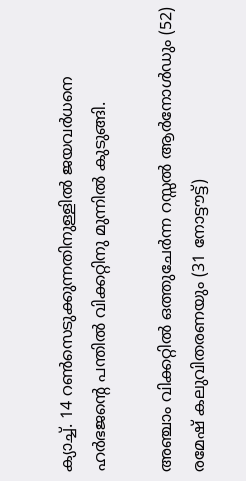ക്യാച്ച്. 14 റണ്‍സെടുക്കുന്നതിനുള്ളില്‍ ജയവര്‍ധനെ ഹര്‍ഭജന്റെ പന്തില്‍ വിക്കറ്റിനു മുന്നില്‍ കുടുങ്ങി.

അഞ്ചാം വിക്കറ്റില്‍ ഒത്തുചേര്‍ന്ന റസ്സല്‍ ആര്‍നോള്‍ഡും (52) രമേഷ് കലുവിതരണയും (31 നോട്ടൗട്ട്)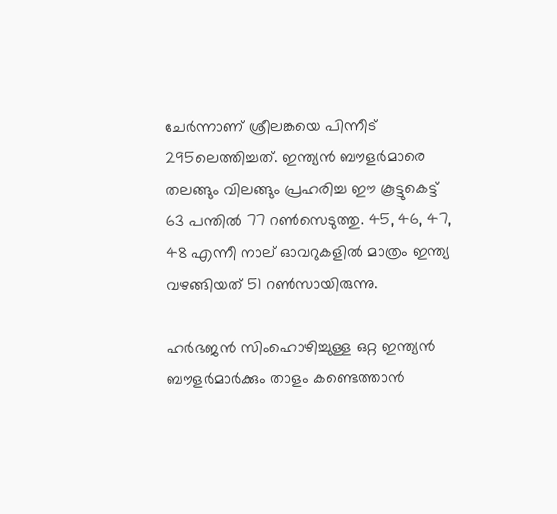ചേര്‍ന്നാണ് ശ്രീലങ്കയെ പിന്നീട് 295ലെത്തിച്ചത്. ഇന്ത്യന്‍ ബൗളര്‍മാരെ തലങ്ങും വിലങ്ങും പ്രഹരിച്ച ഈ കൂട്ടുകെട്ട് 63 പന്തില്‍ 77 റണ്‍സെടുത്തു. 45, 46, 47, 48 എന്നീ നാല് ഓവറുകളില്‍ മാത്രം ഇന്ത്യ വഴങ്ങിയത് 51 റണ്‍സായിരുന്നു.

ഹര്‍ഭജന്‍ സിംഹൊഴിച്ചുള്ള ഒറ്റ ഇന്ത്യന്‍ ബൗളര്‍മാര്‍ക്കും താളം കണ്ടെത്താന്‍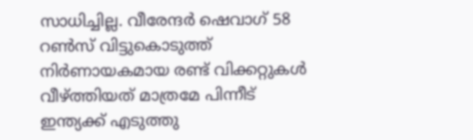സാധിച്ചില്ല. വീരേന്ദര്‍ ഷെവാഗ് 58 റണ്‍സ് വിട്ടുകൊടുത്ത് നിര്‍ണായകമായ രണ്ട് വിക്കറ്റുകള്‍ വീഴ്ത്തിയത് മാത്രമേ പിന്നീട് ഇന്ത്യക്ക് എടുത്തു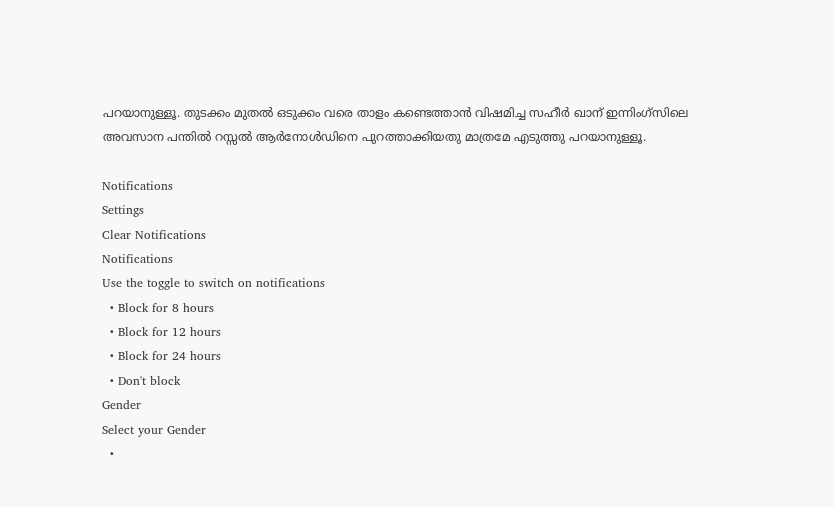പറയാനുള്ളൂ. തുടക്കം മുതല്‍ ഒടുക്കം വരെ താളം കണ്ടെത്താന്‍ വിഷമിച്ച സഹീര്‍ ഖാന് ഇന്നിംഗ്സിലെ അവസാന പന്തില്‍ റസ്സല്‍ ആര്‍നോള്‍ഡിനെ പുറത്താക്കിയതു മാത്രമേ എടുത്തു പറയാനുള്ളൂ.

Notifications
Settings
Clear Notifications
Notifications
Use the toggle to switch on notifications
  • Block for 8 hours
  • Block for 12 hours
  • Block for 24 hours
  • Don't block
Gender
Select your Gender
  •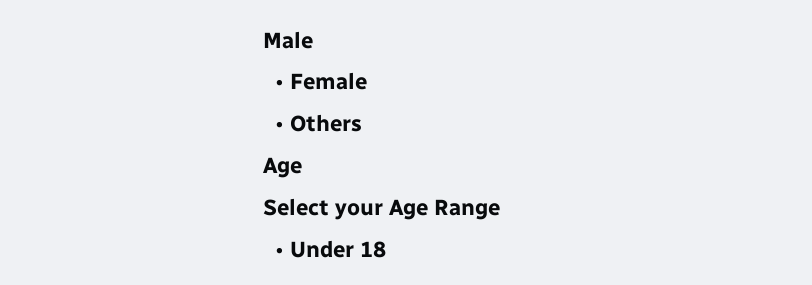Male
  • Female
  • Others
Age
Select your Age Range
  • Under 18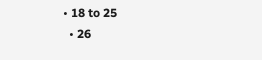• 18 to 25
  • 26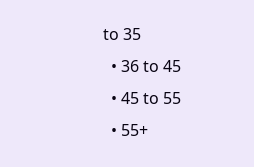to 35
  • 36 to 45
  • 45 to 55
  • 55+